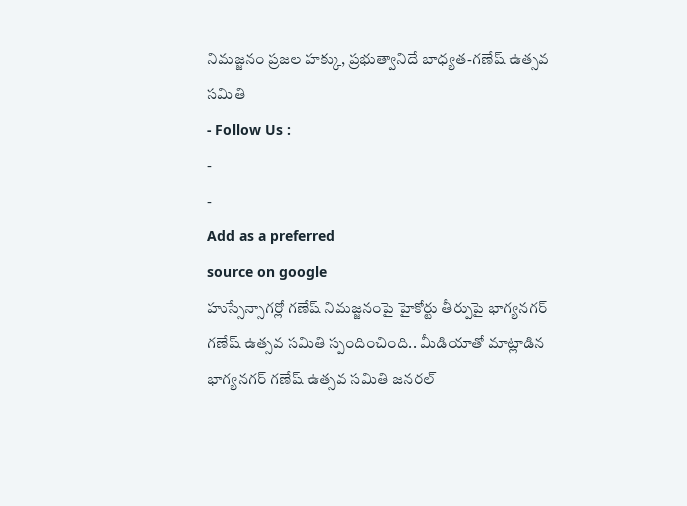నిమజ్జనం ప్రజల హక్కు, ప్రభుత్వానిదే బాధ్యత-గణేష్ ఉత్సవ సమితి
- Follow Us :
-
-
Add as a preferred
source on google
హుస్సేన్సాగర్లో గణేష్ నిమజ్జనంపై హైకోర్టు తీర్పుపై భాగ్యనగర్ గణేష్ ఉత్సవ సమితి స్పందించింది.. మీడియాతో మాట్లాడిన భాగ్యనగర్ గణేష్ ఉత్సవ సమితి జనరల్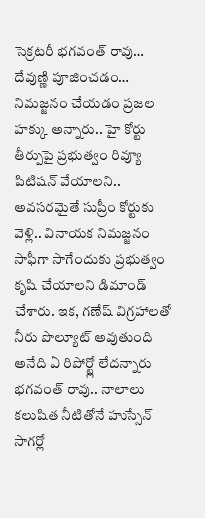సెక్రటరీ భగవంత్ రావు… దేవుణ్ణి పూజించడం… నిమజ్జనం చేయడం ప్రజల హక్కు అన్నారు.. హై కోర్టు తీర్పుపై ప్రభుత్వం రివ్యూ పిటిషన్ వేయాలని.. అవసరమైతే సుప్రీం కోర్టుకు వెళ్లి.. వినాయక నిమజ్జనం సాఫీగా సాగేందుకు ప్రభుత్వం కృషి చేయాలని డిమాండ్ చేశారు. ఇక, గణేష్ విగ్రహాలతో నీరు పొల్యూట్ అవుతుంది అనేది ఏ రిపోర్ట్లో లేదన్నారు భగవంత్ రావు.. నాలాలు కలుషిత నీటితోనే హుస్సేన్ సాగర్లో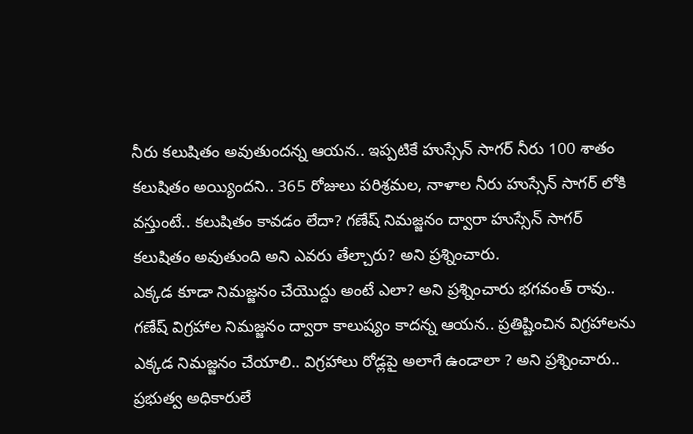నీరు కలుషితం అవుతుందన్న ఆయన.. ఇప్పటికే హుస్సేన్ సాగర్ నీరు 100 శాతం కలుషితం అయ్యిందని.. 365 రోజులు పరిశ్రమల, నాళాల నీరు హుస్సేన్ సాగర్ లోకి వస్తుంటే.. కలుషితం కావడం లేదా? గణేష్ నిమజ్జనం ద్వారా హుస్సేన్ సాగర్ కలుషితం అవుతుంది అని ఎవరు తేల్చారు? అని ప్రశ్నించారు.
ఎక్కడ కూడా నిమజ్జనం చేయొద్దు అంటే ఎలా? అని ప్రశ్నించారు భగవంత్ రావు.. గణేష్ విగ్రహాల నిమజ్జనం ద్వారా కాలుష్యం కాదన్న ఆయన.. ప్రతిష్టించిన విగ్రహాలను ఎక్కడ నిమజ్జనం చేయాలి.. విగ్రహాలు రోడ్లపై అలాగే ఉండాలా ? అని ప్రశ్నించారు.. ప్రభుత్వ అధికారులే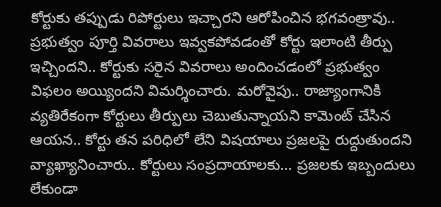కోర్టుకు తప్పుడు రిపోర్టులు ఇచ్చారని ఆరోపించిన భగవంత్రావు.. ప్రభుత్వం పూర్తి వివరాలు ఇవ్వకపోవడంతో కోర్టు ఇలాంటి తీర్పు ఇచ్చిందని.. కోర్టుకు సరైన వివరాలు అందించడంలో ప్రభుత్వం విఫలం అయ్యిందని విమర్శించారు. మరోవైపు.. రాజ్యాంగానికి వ్యతిరేకంగా కోర్టులు తీర్పులు చెబుతున్నాయని కామెంట్ చేసిన ఆయన.. కోర్టు తన పరిధిలో లేని విషయాలు ప్రజలపై రుద్దుతుందని వ్యాఖ్యానించారు.. కోర్టులు సంప్రదాయాలకు… ప్రజలకు ఇబ్బందులు లేకుండా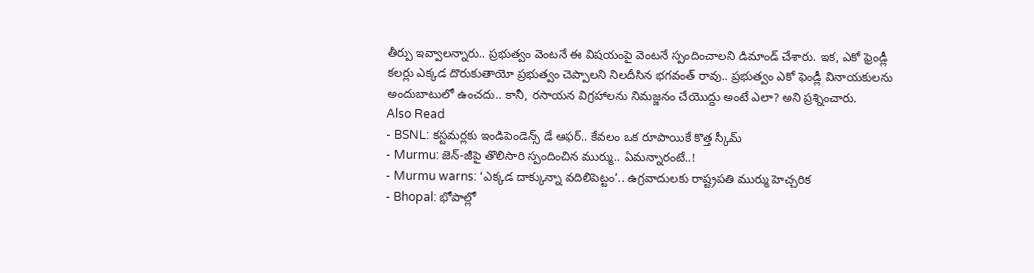తీర్పు ఇవ్వాలన్నారు.. ప్రభుత్వం వెంటనే ఈ విషయంపై వెంటనే స్పందించాలని డిమాండ్ చేశారు. ఇక, ఎకో ఫ్రెండ్లీ కలర్లు ఎక్కడ దొరుకుతాయో ప్రభుత్వం చెప్పాలని నిలదీసిన భగవంత్ రావు.. ప్రభుత్వం ఎకో ఫెండ్లీ వినాయకులను అందుబాటులో ఉంచదు.. కానీ, రసాయన విగ్రహాలను నిమజ్జనం చేయొద్దు అంటే ఎలా? అని ప్రశ్నించారు.
Also Read
- BSNL: కస్టమర్లకు ఇండిపెండెన్స్ డే ఆఫర్.. కేవలం ఒక రూపాయికే కొత్త స్కీమ్
- Murmu: జెన్-జీపై తొలిసారి స్పందించిన ముర్ము.. ఏమన్నారంటే..!
- Murmu warns: ‘ఎక్కడ దాక్కున్నా వదిలిపెట్టం’.. ఉగ్రవాదులకు రాష్ట్రపతి ముర్ము హెచ్చరిక
- Bhopal: భోపాల్లో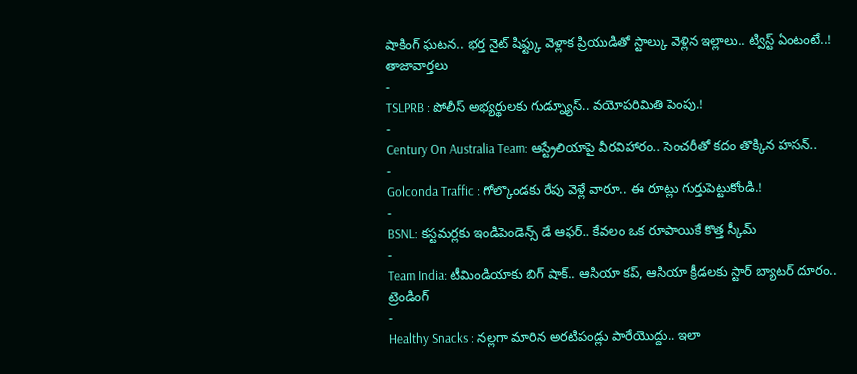షాకింగ్ ఘటన.. భర్త నైట్ షిఫ్ట్కు వెళ్లాక ప్రియుడితో స్టాల్కు వెళ్లిన ఇల్లాలు.. ట్విస్ట్ ఏంటంటే..!
తాజావార్తలు
-
TSLPRB : పోలీస్ అభ్యర్థులకు గుడ్న్యూస్.. వయోపరిమితి పెంపు.!
-
Century On Australia Team: ఆస్ట్రేలియాపై వీరవిహారం.. సెంచరీతో కదం తొక్కిన హసన్..
-
Golconda Traffic : గోల్కొండకు రేపు వెళ్లే వారూ.. ఈ రూట్లు గుర్తుపెట్టుకోండి.!
-
BSNL: కస్టమర్లకు ఇండిపెండెన్స్ డే ఆఫర్.. కేవలం ఒక రూపాయికే కొత్త స్కీమ్
-
Team India: టీమిండియాకు బిగ్ షాక్.. ఆసియా కప్, ఆసియా క్రీడలకు స్టార్ బ్యాటర్ దూరం..
ట్రెండింగ్
-
Healthy Snacks : నల్లగా మారిన అరటిపండ్లు పారేయొద్దు.. ఇలా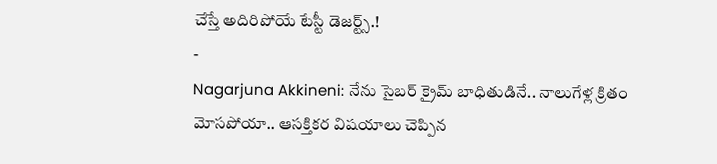చేస్తే అదిరిపోయే టేస్టీ డెజర్ట్స్.!
-
Nagarjuna Akkineni: నేను సైబర్ క్రైమ్ బాధితుడినే.. నాలుగేళ్ల క్రితం మోసపోయా.. ఆసక్తికర విషయాలు చెప్పిన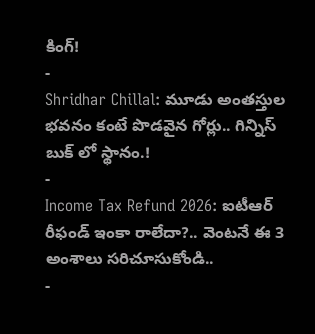కింగ్!
-
Shridhar Chillal: మూడు అంతస్తుల భవనం కంటే పొడవైన గోర్లు.. గిన్నిస్ బుక్ లో స్థానం.!
-
Income Tax Refund 2026: ఐటీఆర్ రీఫండ్ ఇంకా రాలేదా?.. వెంటనే ఈ 3 అంశాలు సరిచూసుకోండి..
-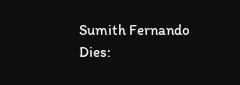Sumith Fernando Dies: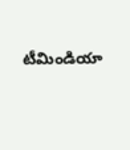టీమిండియా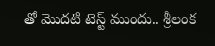తో మొదటి టెస్ట్ ముందు.. శ్రీలంక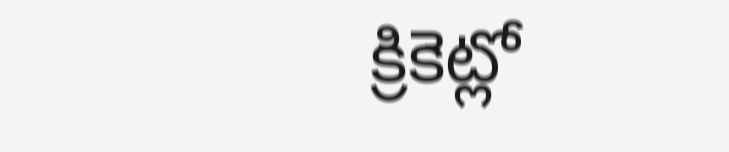క్రికెట్లో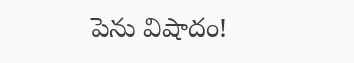పెను విషాదం!